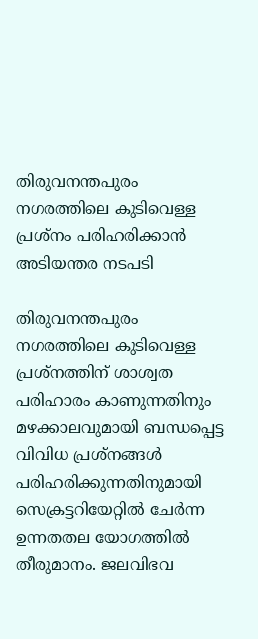തിരുവനന്തപുരം നഗരത്തിലെ കുടിവെള്ള പ്രശ്നം പരിഹരിക്കാൻ അടിയന്തര നടപടി

തിരുവനന്തപുരം നഗരത്തിലെ കുടിവെള്ള പ്രശ്നത്തിന് ശാശ്വത പരിഹാരം കാണുന്നതിനും മഴക്കാലവുമായി ബന്ധപ്പെട്ട വിവിധ പ്രശ്നങ്ങൾ പരിഹരിക്കുന്നതിനുമായി സെക്രട്ടറിയേറ്റിൽ ചേർന്ന ഉന്നതതല യോഗത്തിൽ തീരുമാനം. ജലവിഭവ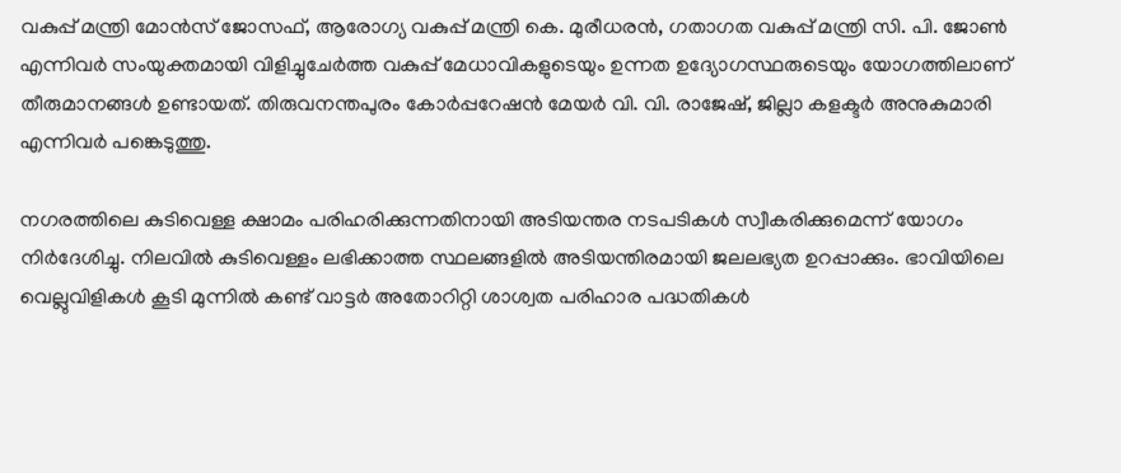വകുപ്പ് മന്ത്രി മോൻസ് ജോസഫ്, ആരോഗ്യ വകുപ്പ് മന്ത്രി കെ. മുരീധരൻ, ഗതാഗത വകുപ്പ് മന്ത്രി സി. പി. ജോൺ എന്നിവർ സംയുക്തമായി വിളിച്ചുചേർത്ത വകുപ്പ് മേധാവികളുടെയും ഉന്നത ഉദ്യോഗസ്ഥരുടെയും യോഗത്തിലാണ് തീരുമാനങ്ങൾ ഉണ്ടായത്. തിരുവനന്തപുരം കോർപ്പറേഷൻ മേയർ വി. വി. രാജേഷ്, ജില്ലാ കളക്ടർ അനുകുമാരി എന്നിവർ പങ്കെടുത്തു.

നഗരത്തിലെ കുടിവെള്ള ക്ഷാമം പരിഹരിക്കുന്നതിനായി അടിയന്തര നടപടികൾ സ്വീകരിക്കുമെന്ന് യോഗം നിർദേശിച്ചു. നിലവിൽ കുടിവെള്ളം ലഭിക്കാത്ത സ്ഥലങ്ങളിൽ അടിയന്തിരമായി ജലലഭ്യത ഉറപ്പാക്കും. ഭാവിയിലെ വെല്ലുവിളികൾ കൂടി മുന്നിൽ കണ്ട് വാട്ടർ അതോറിറ്റി ശാശ്വത പരിഹാര പദ്ധതികൾ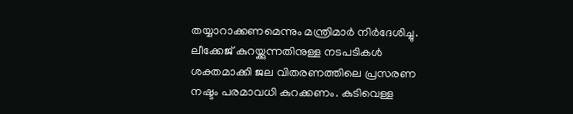തയ്യാറാക്കണമെന്നും മന്ത്രിമാർ നിർദേശിച്ചു. ലീക്കേജ് കുറയ്ക്കുന്നതിനുള്ള നടപടികൾ ശക്തമാക്കി ജല വിതരണത്തിലെ പ്രസരണ നഷ്ടം പരമാവധി കുറക്കണം. കുടിവെള്ള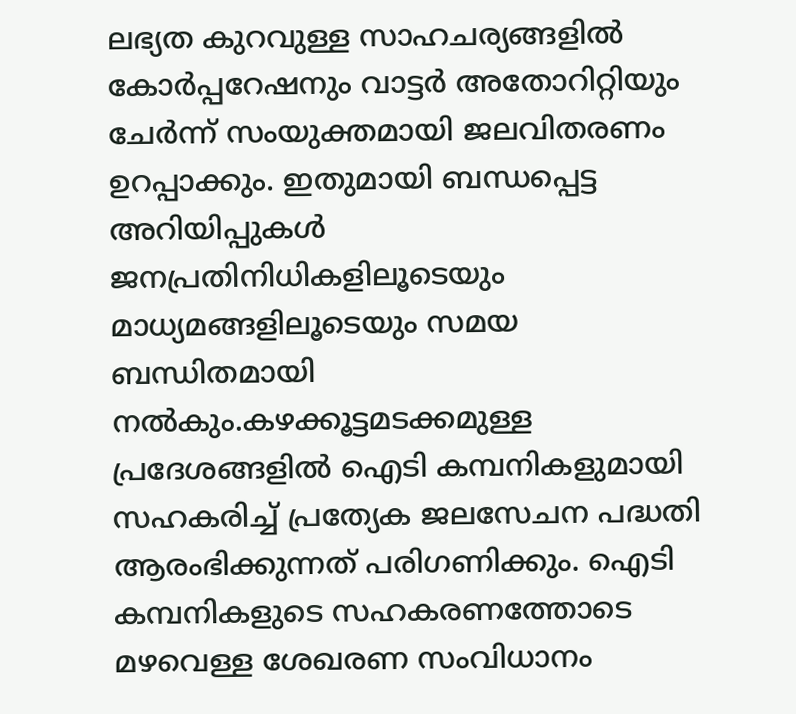ലഭ്യത കുറവുള്ള സാഹചര്യങ്ങളിൽ കോർപ്പറേഷനും വാട്ടർ അതോറിറ്റിയും ചേർന്ന് സംയുക്തമായി ജലവിതരണം ഉറപ്പാക്കും. ഇതുമായി ബന്ധപ്പെട്ട അറിയിപ്പുകൾ ജനപ്രതിനിധികളിലൂടെയും മാധ്യമങ്ങളിലൂടെയും സമയ ബന്ധിതമായി നൽകും.കഴക്കൂട്ടമടക്കമുള്ള പ്രദേശങ്ങളിൽ ഐടി കമ്പനികളുമായി സഹകരിച്ച് പ്രത്യേക ജലസേചന പദ്ധതി ആരംഭിക്കുന്നത് പരിഗണിക്കും. ഐടി കമ്പനികളുടെ സഹകരണത്തോടെ മഴവെള്ള ശേഖരണ സംവിധാനം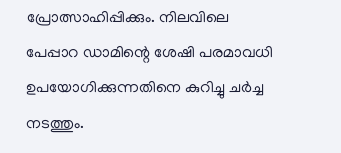പ്രോത്സാഹിപ്പിക്കും. നിലവിലെ പേപ്പാറ ഡാമിന്റെ ശേഷി പരമാവധി ഉപയോഗിക്കുന്നതിനെ കുറിച്ചു ചർച്ച നടത്തും.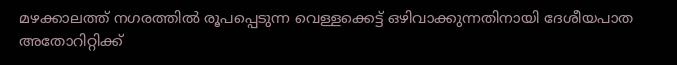മഴക്കാലത്ത് നഗരത്തിൽ രൂപപ്പെടുന്ന വെള്ളക്കെട്ട് ഒഴിവാക്കുന്നതിനായി ദേശീയപാത അതോറിറ്റിക്ക്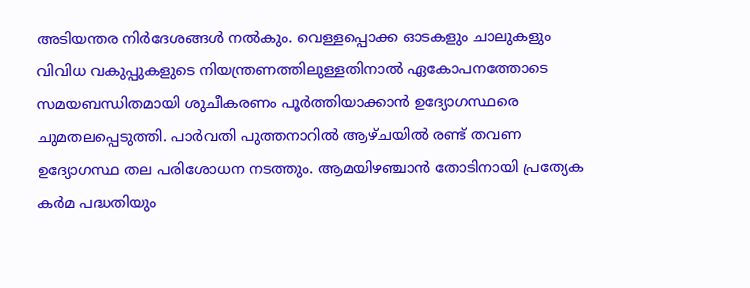അടിയന്തര നിർദേശങ്ങൾ നൽകും. വെള്ളപ്പൊക്ക ഓടകളും ചാലുകളും വിവിധ വകുപ്പുകളുടെ നിയന്ത്രണത്തിലുള്ളതിനാൽ ഏകോപനത്തോടെ സമയബന്ധിതമായി ശുചീകരണം പൂർത്തിയാക്കാൻ ഉദ്യോഗസ്ഥരെ ചുമതലപ്പെടുത്തി. പാർവതി പുത്തനാറിൽ ആഴ്ചയിൽ രണ്ട് തവണ ഉദ്യോഗസ്ഥ തല പരിശോധന നടത്തും. ആമയിഴഞ്ചാൻ തോടിനായി പ്രത്യേക കർമ പദ്ധതിയും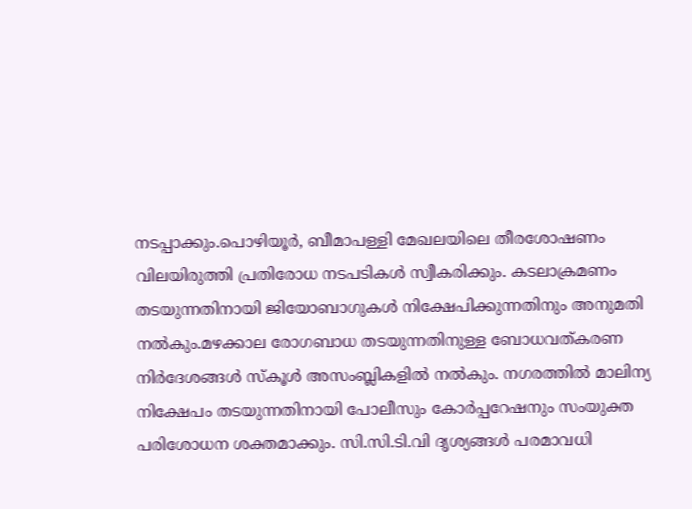നടപ്പാക്കും.പൊഴിയൂർ, ബീമാപള്ളി മേഖലയിലെ തീരശോഷണം വിലയിരുത്തി പ്രതിരോധ നടപടികൾ സ്വീകരിക്കും. കടലാക്രമണം തടയുന്നതിനായി ജിയോബാഗുകൾ നിക്ഷേപിക്കുന്നതിനും അനുമതി നൽകും.മഴക്കാല രോഗബാധ തടയുന്നതിനുള്ള ബോധവത്കരണ നിർദേശങ്ങൾ സ്‌കൂൾ അസംബ്ലികളിൽ നൽകും. നഗരത്തിൽ മാലിന്യ നിക്ഷേപം തടയുന്നതിനായി പോലീസും കോർപ്പറേഷനും സംയുക്ത പരിശോധന ശക്തമാക്കും. സി.സി.ടി.വി ദൃശ്യങ്ങൾ പരമാവധി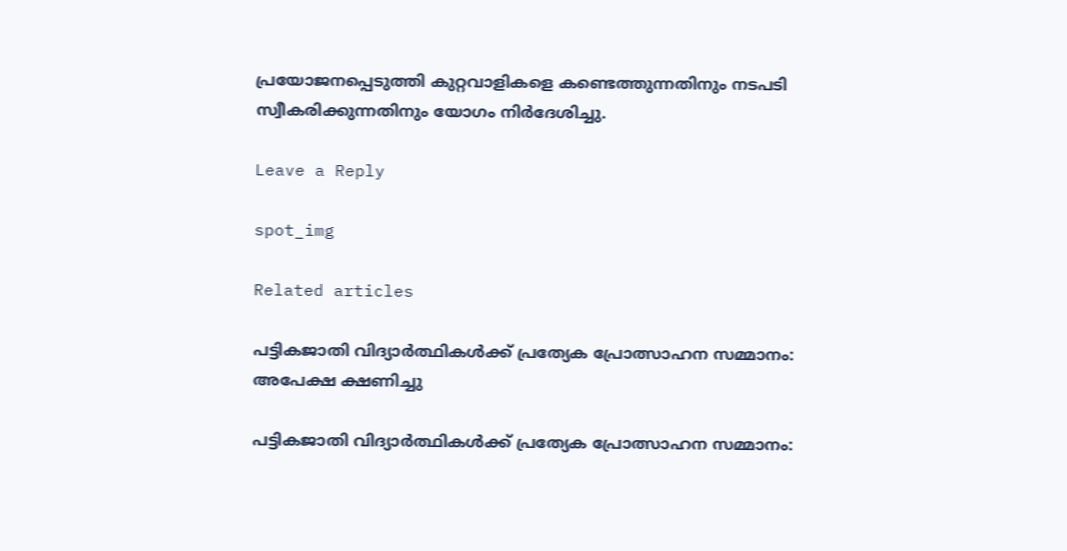പ്രയോജനപ്പെടുത്തി കുറ്റവാളികളെ കണ്ടെത്തുന്നതിനും നടപടി സ്വീകരിക്കുന്നതിനും യോഗം നിർദേശിച്ചു.

Leave a Reply

spot_img

Related articles

പട്ടികജാതി വിദ്യാര്‍ത്ഥികള്‍ക്ക് പ്രത്യേക പ്രോത്സാഹന സമ്മാനം: അപേക്ഷ ക്ഷണിച്ചു

പട്ടികജാതി വിദ്യാര്‍ത്ഥികള്‍ക്ക് പ്രത്യേക പ്രോത്സാഹന സമ്മാനം: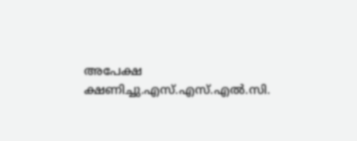അപേക്ഷ ക്ഷണിച്ചു.എസ്.എസ്.എല്‍.സി.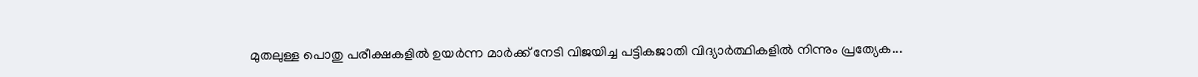മുതലുള്ള പൊതു പരീക്ഷകളില്‍ ഉയര്‍ന്ന മാര്‍ക്ക് നേടി വിജയിച്ച പട്ടികജാതി വിദ്യാര്‍ത്ഥികളില്‍ നിന്നും പ്രത്യേക...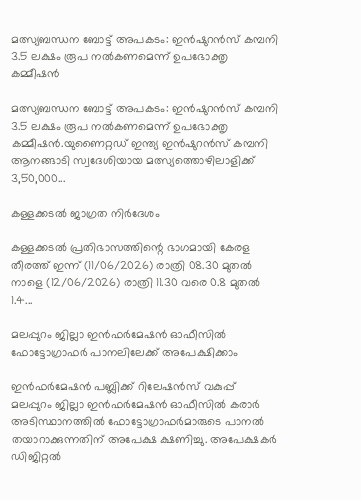മത്സ്യബന്ധന ബോട്ട് അപകടം: ഇന്‍ഷുറന്‍സ് കമ്പനി 3.5 ലക്ഷം രൂപ നല്‍കണമെന്ന് ഉപഭോക്തൃ കമ്മീഷന്‍

മത്സ്യബന്ധന ബോട്ട് അപകടം: ഇന്‍ഷുറന്‍സ് കമ്പനി 3.5 ലക്ഷം രൂപ നല്‍കണമെന്ന് ഉപഭോക്തൃ കമ്മീഷന്‍.യുണൈറ്റഡ് ഇന്ത്യ ഇന്‍ഷുറന്‍സ് കമ്പനി ആനങ്ങാടി സ്വദേശിയായ മത്സ്യത്തൊഴിലാളിക്ക് 3,50,000...

കള്ളക്കടൽ ജാഗ്രത നിർദേശം

കള്ളക്കടൽ പ്രതിഭാസത്തിന്റെ ഭാഗമായി കേരള തീരത്ത് ഇന്ന് (11/06/2026) രാത്രി 08.30 മുതൽ നാളെ (12/06/2026) രാത്രി 11.30 വരെ 0.8 മുതൽ 1.4...

മലപ്പുറം ജില്ലാ ഇന്‍ഫര്‍മേഷന്‍ ഓഫീസില്‍ ഫോട്ടോഗ്രാഫര്‍ പാനലിലേക്ക് അപേക്ഷിക്കാം

ഇന്‍ഫര്‍മേഷന്‍ പബ്ലിക്ക് റിലേഷന്‍സ് വകുപ്പ് മലപ്പുറം ജില്ലാ ഇന്‍ഫര്‍മേഷന്‍ ഓഫീസില്‍ കരാര്‍ അടിസ്ഥാനത്തില്‍ ഫോട്ടോഗ്രാഫര്‍മാരുടെ പാനല്‍ തയാറാക്കുന്നതിന് അപേക്ഷ ക്ഷണിച്ചു. അപേക്ഷകര്‍ ഡിജിറ്റല്‍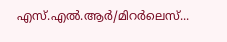എസ്.എല്‍.ആര്‍/മിറര്‍ലെസ്...